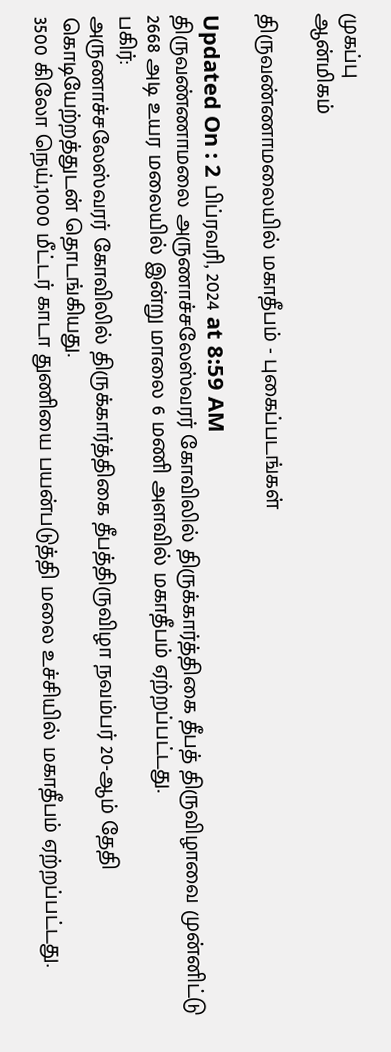முகப்பு
ஆன்மிகம்

திருவண்ணாமலையில் மகாதீபம் - புகைப்படங்கள்

Updated On : 2 பிப்ரவரி, 2024 at 8:59 AM
திருவண்ணாமலை அருணாச்சலேஸ்வரர் கோவிலில் திருக்கார்த்திகை தீபத் திருவிழாவை முன்னிட்டு 2668 அடி உயர மலையில் இன்று மாலை 6 மணி அளவில் மகாதீபம் ஏற்றப்பட்டது.
பகிர்:
அருணாச்சலேஸ்வரர் கோவிலில் திருக்கார்த்திகை தீபத்திருவிழா நவம்பர் 20-ஆம் தேதி கொடியேற்றத்துடன் தொடங்கியது.
3500 கிலோ நெய்,1000 மீட்டர் காடா துணியை பயன்படுத்தி மலை உச்சியில் மகாதீபம் ஏற்றப்பட்டது.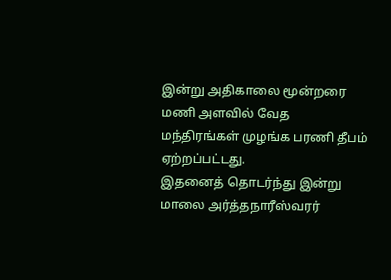இன்று அதிகாலை மூன்றரை மணி அளவில் வேத மந்திரங்கள் முழங்க பரணி தீபம் ஏற்றப்பட்டது.
இதனைத் தொடர்ந்து இன்று மாலை அர்த்தநாரீஸ்வரர்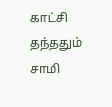காட்சி தந்ததும் சாமி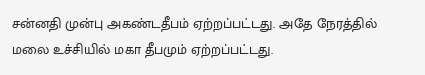சன்னதி முன்பு அகண்டதீபம் ஏற்றப்பட்டது. அதே நேரத்தில் மலை உச்சியில் மகா தீபமும் ஏற்றப்பட்டது.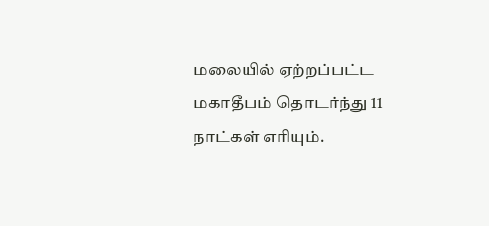மலையில் ஏற்றப்பட்ட மகாதீபம் தொடர்ந்து 11 நாட்கள் எரியும்.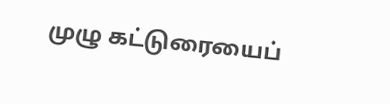முழு கட்டுரையைப்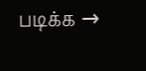படிக்க →